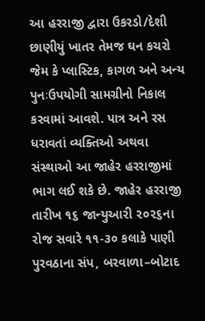આ હરરાજી દ્વારા ઉકરડો/દેશી છાણીયું ખાતર તેમજ ઘન કચરો જેમ કે પ્લાસ્ટિક, કાગળ અને અન્ય પુનઃઉપયોગી સામગ્રીનો નિકાલ કરવામાં આવશે. પાત્ર અને રસ ધરાવતાં વ્યક્તિઓ અથવા સંસ્થાઓ આ જાહેર હરરાજીમાં ભાગ લઈ શકે છે. જાહેર હરરાજી તારીખ ૧૬ જાન્યુઆરી ૨૦૨૬ના રોજ સવારે ૧૧-૩૦ કલાકે પાણી પુરવઠાના સંપ, બરવાળા–બોટાદ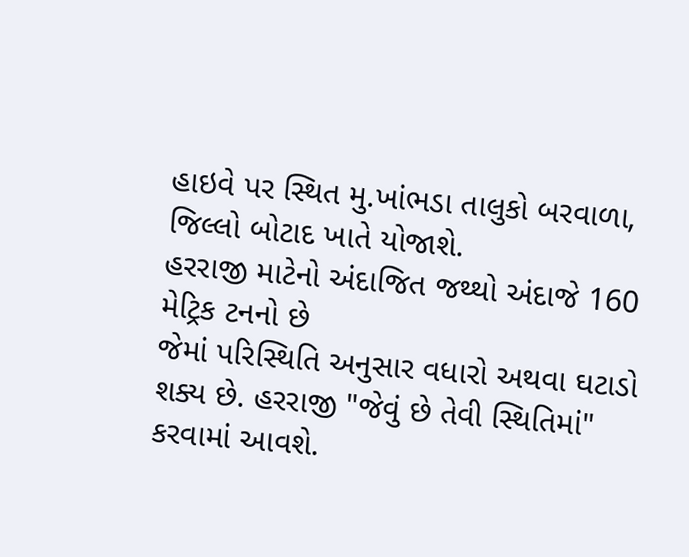હાઇવે પર સ્થિત મુ.ખાંભડા તાલુકો બરવાળા, જિલ્લો બોટાદ ખાતે યોજાશે.
હરરાજી માટેનો અંદાજિત જથ્થો અંદાજે 160 મેટ્રિક ટનનો છે
જેમાં પરિસ્થિતિ અનુસાર વધારો અથવા ઘટાડો શક્ય છે. હરરાજી "જેવું છે તેવી સ્થિતિમાં" કરવામાં આવશે.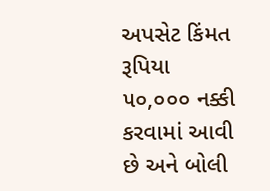અપસેટ કિંમત રૂપિયા ૫૦,૦૦૦ નક્કી કરવામાં આવી છે અને બોલી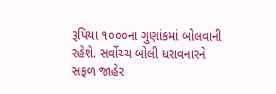રૂપિયા ૧૦૦૦ના ગુણાંકમાં બોલવાની રહેશે. સર્વોચ્ચ બોલી ધરાવનારને સફળ જાહેર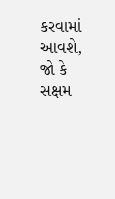કરવામાં આવશે, જો કે સક્ષમ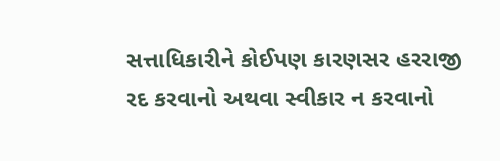સત્તાધિકારીને કોઈપણ કારણસર હરરાજી રદ કરવાનો અથવા સ્વીકાર ન કરવાનો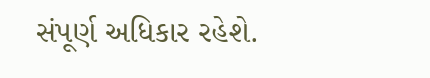સંપૂર્ણ અધિકાર રહેશે.